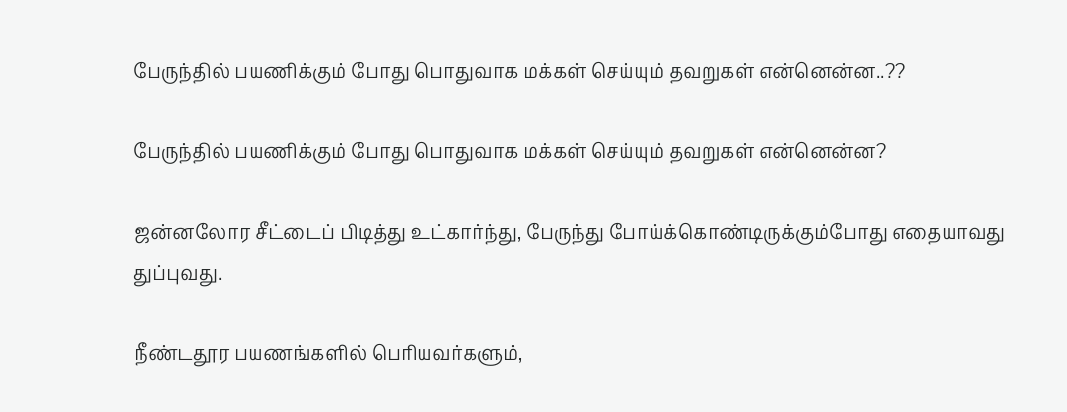பேருந்தில் பயணிக்கும் போது பொதுவாக மக்கள் செய்யும் தவறுகள் என்னென்ன..??

பேருந்தில் பயணிக்கும் போது பொதுவாக மக்கள் செய்யும் தவறுகள் என்னென்ன?

ஜன்னலோர சீட்டைப் பிடித்து உட்கார்ந்து, பேருந்து போய்க்கொண்டிருக்கும்போது எதையாவது துப்புவது.

நீண்டதூர பயணங்களில் பெரியவர்களும்,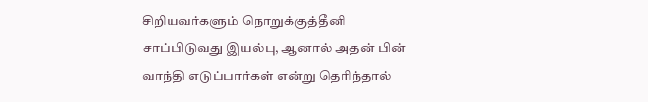சிறியவர்களும் நொறுக்குத்தீனி சாப்பிடுவது இயல்பு, ஆனால் அதன் பின் வாந்தி எடுப்பார்கள் என்று தெரிந்தால்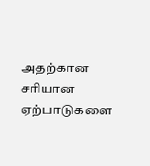அதற்கான சரியான ஏற்பாடுகளை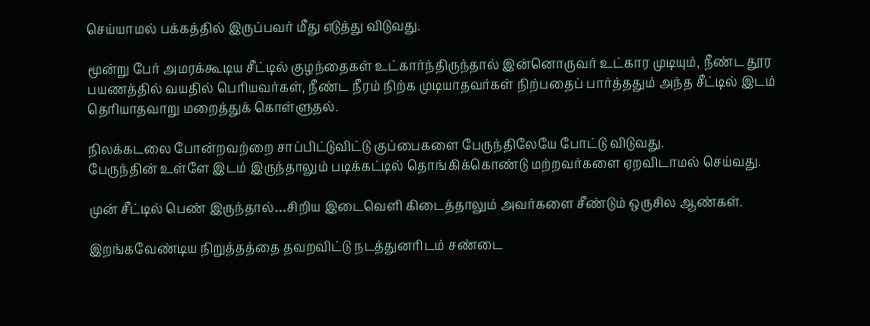செய்யாமல் பக்கத்தில் இருப்பவர் மீது எடுத்து விடுவது.

மூன்று பேர் அமரக்கூடிய சீட்டில் குழந்தைகள் உட்கார்ந்திருந்தால் இன்னொருவர் உட்கார முடியும், நீண்ட தூர பயணத்தில் வயதில் பெரியவர்கள், நீண்ட நீரம் நிற்க முடியாதவர்கள் நிற்பதைப் பார்த்ததும் அந்த சீட்டில் இடம் தெரியாதவாறு மறைத்துக் கொள்ளுதல்.

நிலக்கடலை போன்றவற்றை சாப்பிட்டுவிட்டு குப்பைகளை பேருந்திலேயே போட்டு விடுவது.
பேருந்தின் உள்ளே இடம் இருந்தாலும் படிக்கட்டில் தொங்கிக்கொண்டு மற்றவர்களை ஏறவிடாமல் செய்வது.

முன் சீட்டில் பெண் இருந்தால்…சிறிய இடைவெளி கிடைத்தாலும் அவர்களை சீண்டும் ஒருசில ஆண்கள்.

இறங்கவேண்டிய நிறுத்தத்தை தவறவிட்டு நடத்துனரிடம் சண்டை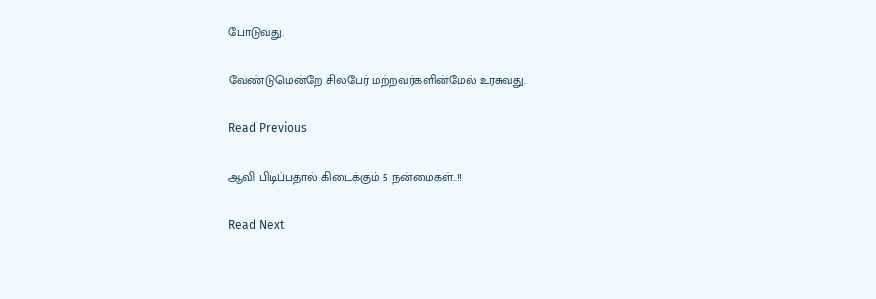போடுவது.

வேண்டுமென்றே சிலபேர் மற்றவர்களின்மேல் உரசுவது.

Read Previous

ஆவி பிடிப்பதால் கிடைக்கும் 5 நன்மைகள்..!!

Read Next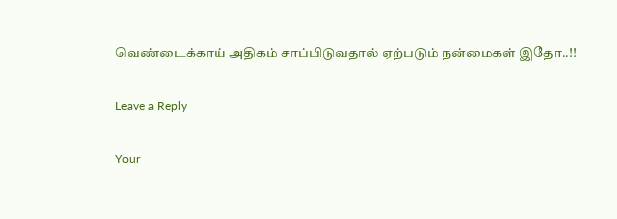வெண்டைக்காய் அதிகம் சாப்பிடுவதால் ஏற்படும் நன்மைகள் இதோ..!!

Leave a Reply

Your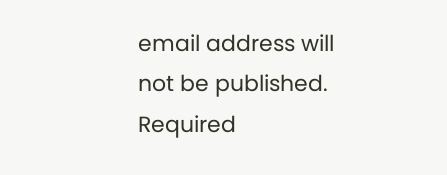email address will not be published. Required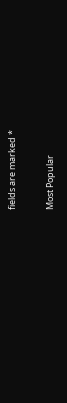fields are marked *

Most Popular